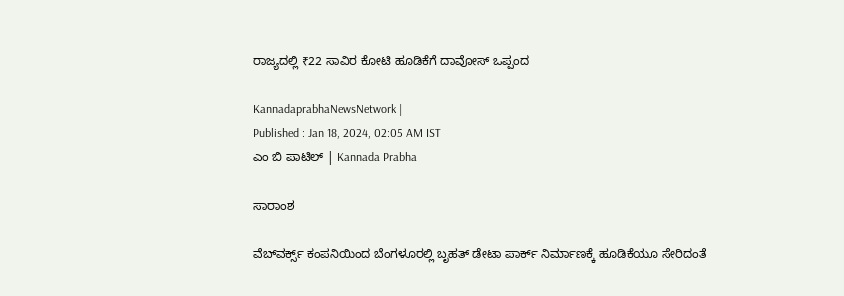ರಾಜ್ಯದಲ್ಲಿ ₹22 ಸಾವಿರ ಕೋಟಿ ಹೂಡಿಕೆಗೆ ದಾವೋಸ್‌ ಒಪ್ಪಂದ

KannadaprabhaNewsNetwork |
Published : Jan 18, 2024, 02:05 AM IST
ಎಂ ಬಿ ಪಾಟಿಲ್‌ | Kannada Prabha

ಸಾರಾಂಶ

ವೆಬ್‌ವರ್ಕ್ಸ್ ಕಂಪನಿಯಿಂದ ಬೆಂಗಳೂರಲ್ಲಿ ಬೃಹತ್‌ ಡೇಟಾ ಪಾರ್ಕ್‌ ನಿರ್ಮಾಣಕ್ಕೆ ಹೂಡಿಕೆಯೂ ಸೇರಿದಂತೆ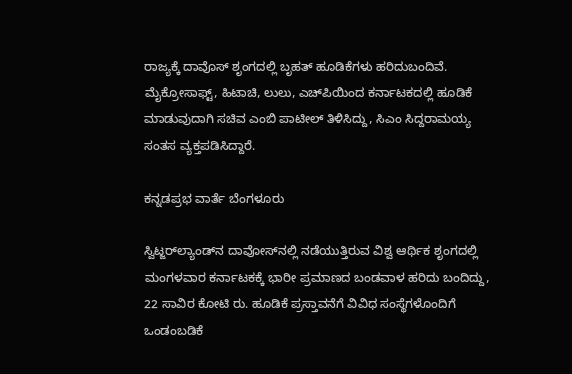ರಾಜ್ಯಕ್ಕೆ ದಾವೊಸ್‌ ಶೃಂಗದಲ್ಲಿ ಬೃಹತ್‌ ಹೂಡಿಕೆಗಳು ಹರಿದುಬಂದಿವೆ. ಮೈಕ್ರೋಸಾಫ್ಟ್‌, ಹಿಟಾಚಿ, ಲುಲು, ಎಚ್‌ಪಿಯಿಂದ ಕರ್ನಾಟಕದಲ್ಲಿ ಹೂಡಿಕೆ ಮಾಡುವುದಾಗಿ ಸಚಿವ ಎಂಬಿ ಪಾಟೀಲ್‌ ತಿಳಿಸಿದ್ದು, ಸಿಎಂ ಸಿದ್ದರಾಮಯ್ಯ ಸಂತಸ ವ್ಯಕ್ತಪಡಿಸಿದ್ದಾರೆ.

ಕನ್ನಡಪ್ರಭ ವಾರ್ತೆ ಬೆಂಗಳೂರು

ಸ್ವಿಟ್ಜರ್‌ಲ್ಯಾಂಡ್‌ನ ದಾವೋಸ್‌ನಲ್ಲಿ ನಡೆಯುತ್ತಿರುವ ವಿಶ್ವ ಆರ್ಥಿಕ ಶೃಂಗದಲ್ಲಿ ಮಂಗಳವಾರ ಕರ್ನಾಟಕಕ್ಕೆ ಭಾರೀ ಪ್ರಮಾಣದ ಬಂಡವಾಳ ಹರಿದು ಬಂದಿದ್ದು, 22 ಸಾವಿರ ಕೋಟಿ ರು. ಹೂಡಿಕೆ ಪ್ರಸ್ತಾವನೆಗೆ ವಿವಿಧ ಸಂಸ್ಥೆಗಳೊಂದಿಗೆ ಒಂಡಂಬಡಿಕೆ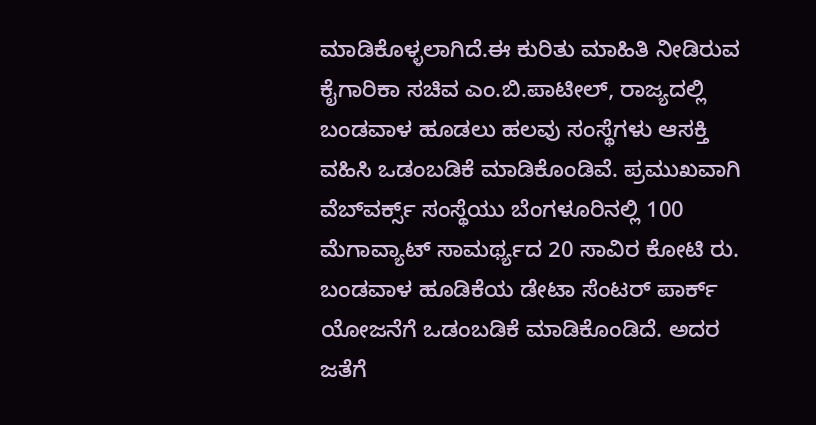ಮಾಡಿಕೊಳ್ಳಲಾಗಿದೆ.ಈ ಕುರಿತು ಮಾಹಿತಿ ನೀಡಿರುವ ಕೈಗಾರಿಕಾ ಸಚಿವ ಎಂ.ಬಿ.ಪಾಟೀಲ್‌, ರಾಜ್ಯದಲ್ಲಿ ಬಂಡವಾಳ ಹೂಡಲು ಹಲವು ಸಂಸ್ಥೆಗಳು ಆಸಕ್ತಿ ವಹಿಸಿ ಒಡಂಬಡಿಕೆ ಮಾಡಿಕೊಂಡಿವೆ. ಪ್ರಮುಖವಾಗಿ ವೆಬ್‌ವರ್ಕ್ಸ್‌ ಸಂಸ್ಥೆಯು ಬೆಂಗಳೂರಿನಲ್ಲಿ 100 ಮೆಗಾವ್ಯಾಟ್‌ ಸಾಮರ್ಥ್ಯದ 20 ಸಾವಿರ ಕೋಟಿ ರು. ಬಂಡವಾಳ ಹೂಡಿಕೆಯ ಡೇಟಾ ಸೆಂಟರ್‌ ಪಾರ್ಕ್‌ ಯೋಜನೆಗೆ ಒಡಂಬಡಿಕೆ ಮಾಡಿಕೊಂಡಿದೆ. ಅದರ ಜತೆಗೆ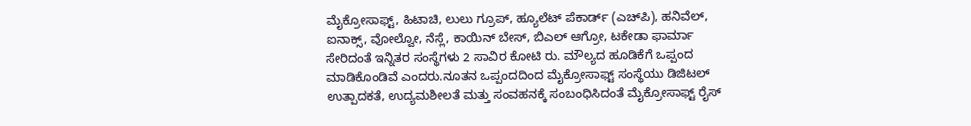ಮೈಕ್ರೋಸಾಫ್ಟ್‌, ಹಿಟಾಚಿ, ಲುಲು ಗ್ರೂಪ್‌, ಹ್ಯೂಲೆಟ್‌ ಪೆಕಾರ್ಡ್‌ (ಎಚ್‌ಪಿ), ಹನಿವೆಲ್‌, ಐನಾಕ್ಸ್‌, ವೋಲ್ವೋ, ನೆಸ್ಲೆ, ಕಾಯಿನ್‌ ಬೇಸ್‌, ಬಿಎಲ್‌ ಆಗ್ರೋ, ಟಕೇಡಾ ಫಾರ್ಮಾ ಸೇರಿದಂತೆ ಇನ್ನಿತರ ಸಂಸ್ಥೆಗಳು 2 ಸಾವಿರ ಕೋಟಿ ರು. ಮೌಲ್ಯದ ಹೂಡಿಕೆಗೆ ಒಪ್ಪಂದ ಮಾಡಿಕೊಂಡಿವೆ ಎಂದರು.ನೂತನ ಒಪ್ಪಂದದಿಂದ ಮೈಕ್ರೋಸಾಫ್ಟ್‌ ಸಂಸ್ಥೆಯು ಡಿಜಿಟಲ್‌ ಉತ್ಪಾದಕತೆ, ಉದ್ಯಮಶೀಲತೆ ಮತ್ತು ಸಂವಹನಕ್ಕೆ ಸಂಬಂಧಿಸಿದಂತೆ ಮೈಕ್ರೋಸಾಫ್ಟ್‌ ರೈಸ್‌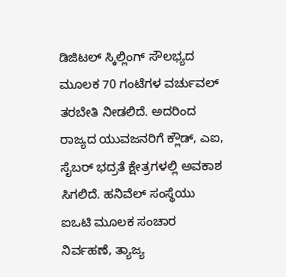ಡಿಜಿಟಲ್‌ ಸ್ಕಿಲ್ಲಿಂಗ್‌ ಸೌಲಭ್ಯದ ಮೂಲಕ 70 ಗಂಟೆಗಳ ವರ್ಚುವಲ್‌ ತರಬೇತಿ ನೀಡಲಿದೆ. ಅದರಿಂದ ರಾಜ್ಯದ ಯುವಜನರಿಗೆ ಕ್ಲೌಡ್‌, ಎಐ, ಸೈಬರ್‌ ಭದ್ರತೆ ಕ್ಷೇತ್ರಗಳಲ್ಲಿ ಅವಕಾಶ ಸಿಗಲಿದೆ. ಹನಿವೆಲ್‌ ಸಂಸ್ಥೆಯು ಐಒಟಿ ಮೂಲಕ ಸಂಚಾರ ನಿರ್ವಹಣೆ, ತ್ಯಾಜ್ಯ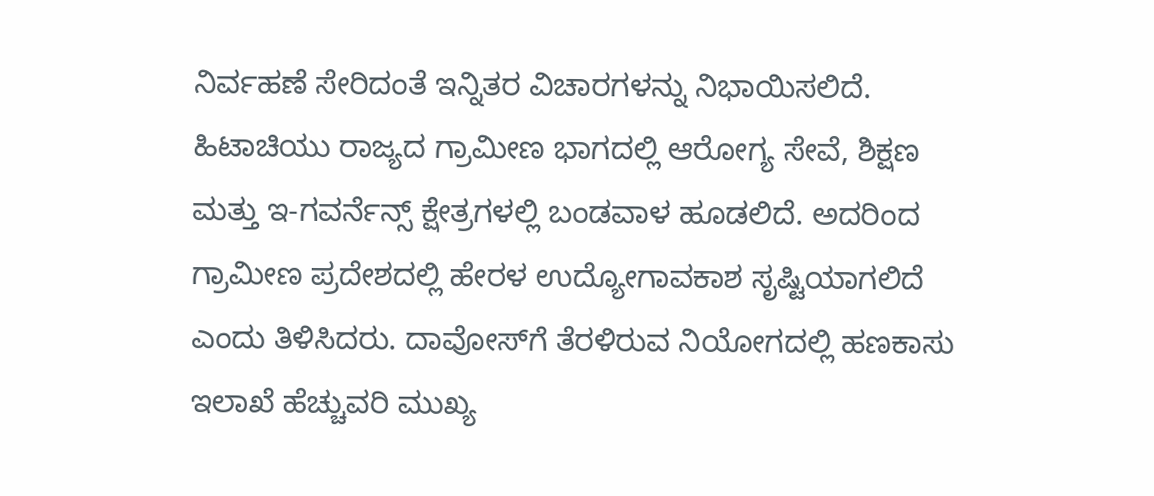ನಿರ್ವಹಣೆ ಸೇರಿದಂತೆ ಇನ್ನಿತರ ವಿಚಾರಗಳನ್ನು ನಿಭಾಯಿಸಲಿದೆ. ಹಿಟಾಚಿಯು ರಾಜ್ಯದ ಗ್ರಾಮೀಣ ಭಾಗದಲ್ಲಿ ಆರೋಗ್ಯ ಸೇವೆ, ಶಿಕ್ಷಣ ಮತ್ತು ಇ-ಗವರ್ನೆನ್ಸ್‌ ಕ್ಷೇತ್ರಗಳಲ್ಲಿ ಬಂಡವಾಳ ಹೂಡಲಿದೆ. ಅದರಿಂದ ಗ್ರಾಮೀಣ ಪ್ರದೇಶದಲ್ಲಿ ಹೇರಳ ಉದ್ಯೋಗಾವಕಾಶ ಸೃಷ್ಟಿಯಾಗಲಿದೆ ಎಂದು ತಿಳಿಸಿದರು. ದಾವೋಸ್‌ಗೆ ತೆರಳಿರುವ ನಿಯೋಗದಲ್ಲಿ ಹಣಕಾಸು ಇಲಾಖೆ ಹೆಚ್ಚುವರಿ ಮುಖ್ಯ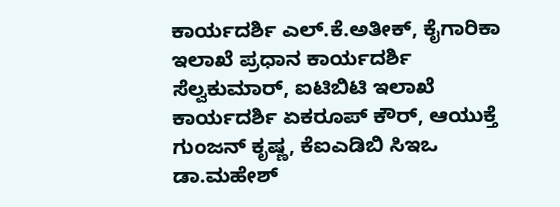ಕಾರ್ಯದರ್ಶಿ ಎಲ್‌.ಕೆ.ಅತೀಕ್‌, ಕೈಗಾರಿಕಾ ಇಲಾಖೆ ಪ್ರಧಾನ ಕಾರ್ಯದರ್ಶಿ ಸೆಲ್ವಕುಮಾರ್‌, ಐಟಿಬಿಟಿ ಇಲಾಖೆ ಕಾರ್ಯದರ್ಶಿ ಏಕರೂಪ್‌ ಕೌರ್‌, ಆಯುಕ್ತೆ ಗುಂಜನ್‌ ಕೃಷ್ಣ, ಕೆಐಎಡಿಬಿ ಸಿಇಒ ಡಾ.ಮಹೇಶ್‌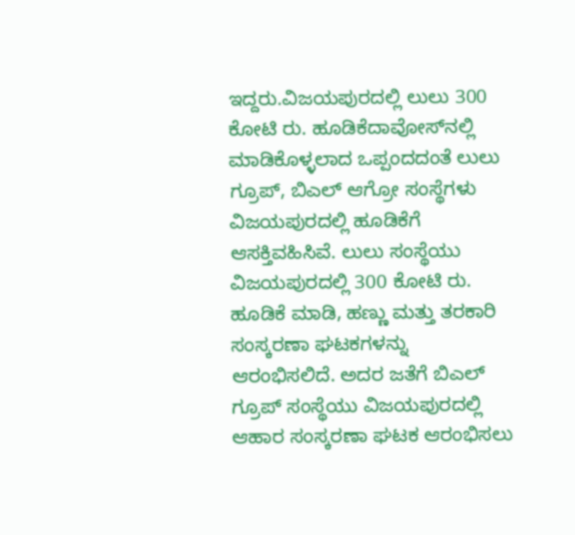ಇದ್ದರು.ವಿಜಯಪುರದಲ್ಲಿ ಲುಲು 300 ಕೋಟಿ ರು. ಹೂಡಿಕೆದಾವೋಸ್‌ನಲ್ಲಿ ಮಾಡಿಕೊಳ್ಳಲಾದ ಒಪ್ಪಂದದಂತೆ ಲುಲು ಗ್ರೂಪ್‌, ಬಿಎಲ್‌ ಆಗ್ರೋ ಸಂಸ್ಥೆಗಳು ವಿಜಯಪುರದಲ್ಲಿ ಹೂಡಿಕೆಗೆ ಆಸಕ್ತಿವಹಿಸಿವೆ. ಲುಲು ಸಂಸ್ಥೆಯು ವಿಜಯಪುರದಲ್ಲಿ 300 ಕೋಟಿ ರು. ಹೂಡಿಕೆ ಮಾಡಿ, ಹಣ್ಣು ಮತ್ತು ತರಕಾರಿ ಸಂಸ್ಕರಣಾ ಘಟಕಗಳನ್ನು ಆರಂಭಿಸಲಿದೆ. ಅದರ ಜತೆಗೆ ಬಿಎಲ್‌ ಗ್ರೂಪ್‌ ಸಂಸ್ಥೆಯು ವಿಜಯಪುರದಲ್ಲಿ ಆಹಾರ ಸಂಸ್ಕರಣಾ ಘಟಕ ಆರಂಭಿಸಲು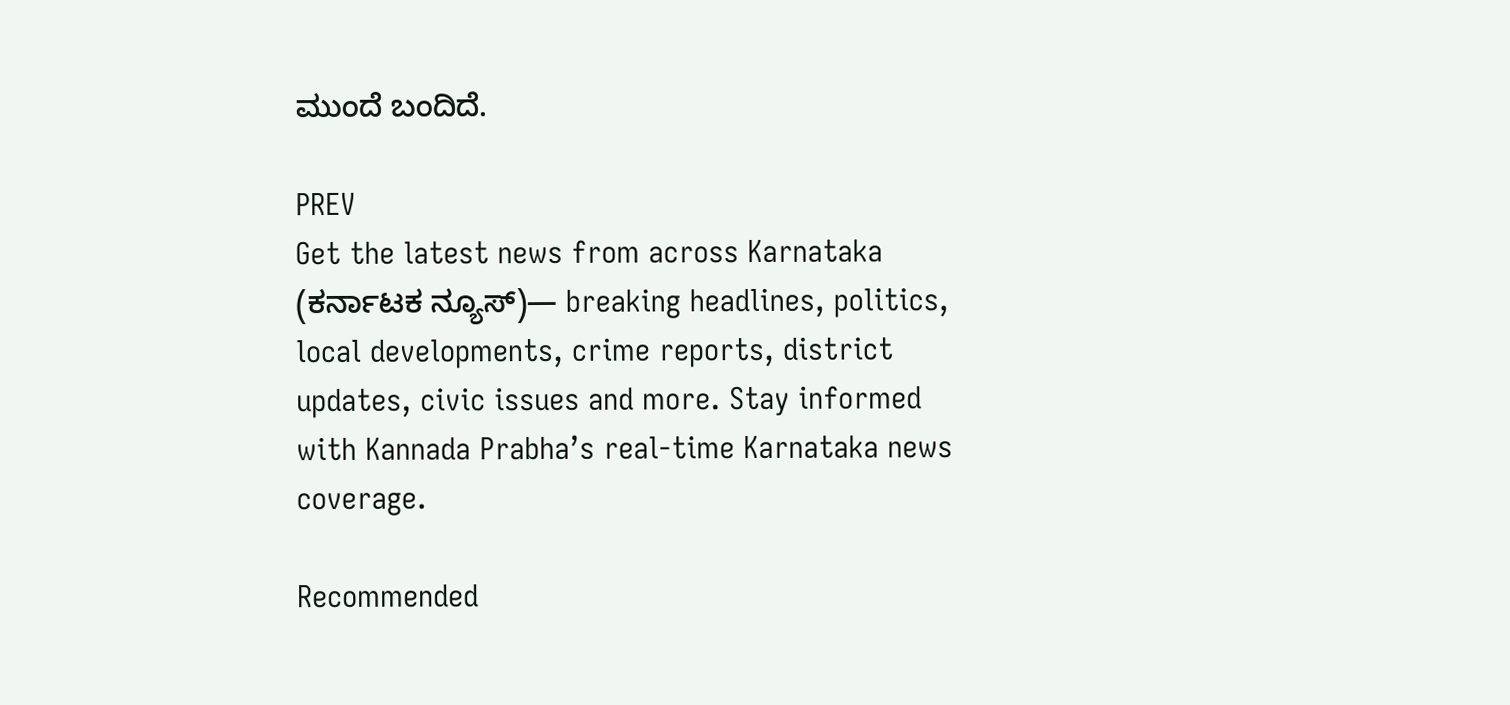ಮುಂದೆ ಬಂದಿದೆ.

PREV
Get the latest news from across Karnataka (ಕರ್ನಾಟಕ ನ್ಯೂಸ್)— breaking headlines, politics, local developments, crime reports, district updates, civic issues and more. Stay informed with Kannada Prabha’s real‑time Karnataka news coverage.

Recommended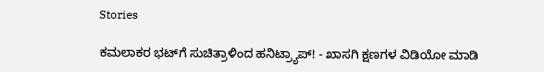Stories

ಕಮಲಾಕರ ಭಟ್‌ಗೆ ಸುಚಿತ್ರಾಳಿಂದ ಹನಿಟ್ರ್ಯಾಪ್‌! - ಖಾಸಗಿ ಕ್ಷಣಗಳ ವಿಡಿಯೋ ಮಾಡಿ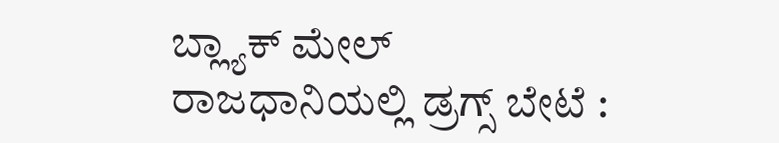ಬ್ಲ್ಯಾಕ್‌ ಮೇಲ್‌
ರಾಜಧಾನಿಯಲ್ಲಿ ಡ್ರಗ್ಸ್ ಬೇಟೆ :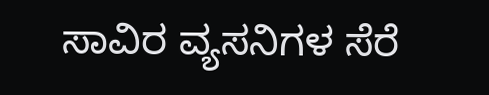ಸಾವಿರ ವ್ಯಸನಿಗಳ ಸೆರೆ